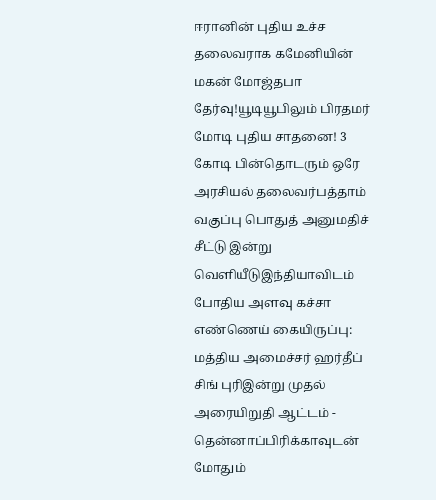ஈரானின் புதிய உச்ச தலைவராக கமேனியின் மகன் மோஜ்தபா தேர்வு!யூடியூபிலும் பிரதமர் மோடி புதிய சாதனை! 3 கோடி பின்தொடரும் ஒரே அரசியல் தலைவர்பத்தாம் வகுப்பு பொதுத் அனுமதிச் சீட்டு இன்று வெளியீடுஇந்தியாவிடம் போதிய அளவு கச்சா எண்ணெய் கையிருப்பு: மத்திய அமைச்சர் ஹர்தீப் சிங் புரிஇன்று முதல் அரையிறுதி ஆட்டம் - தென்னாப்பிரிக்காவுடன் மோதும்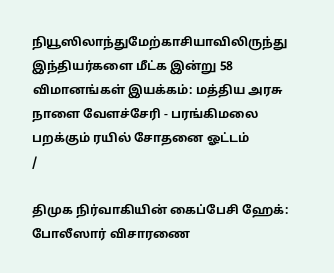நியூஸிலாந்துமேற்காசியாவிலிருந்து இந்தியர்களை மீட்க இன்று 58 விமானங்கள் இயக்கம்: மத்திய அரசு நாளை வேளச்சேரி - பரங்கிமலை பறக்கும் ரயில் சோதனை ஓட்டம்
/

திமுக நிர்வாகியின் கைப்பேசி ஹேக்: போலீஸார் விசாரணை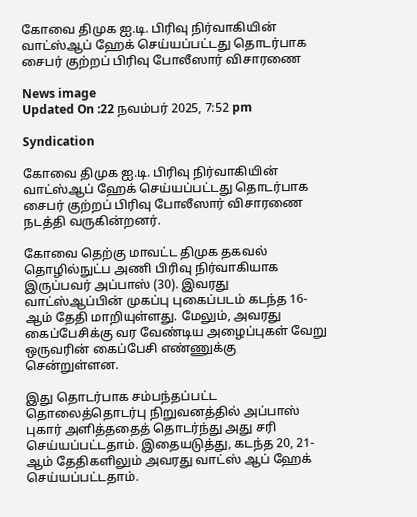கோவை திமுக ஐ.டி. பிரிவு நிர்வாகியின் வாட்ஸ்ஆப் ஹேக் செய்யப்பட்டது தொடர்பாக சைபர் குற்றப் பிரிவு போலீஸார் விசாரணை

News image
Updated On :22 நவம்பர் 2025, 7:52 pm

Syndication

கோவை திமுக ஐ.டி. பிரிவு நிர்வாகியின் வாட்ஸ்ஆப் ஹேக் செய்யப்பட்டது தொடர்பாக சைபர் குற்றப் பிரிவு போலீஸார் விசாரணை நடத்தி வருகின்றனர்.

கோவை தெற்கு மாவட்ட திமுக தகவல் தொழில்நுட்ப அணி பிரிவு நிர்வாகியாக இருப்பவர் அப்பாஸ் (30). இவரது வாட்ஸ்ஆப்பின் முகப்பு புகைப்படம் கடந்த 16-ஆம் தேதி மாறியுள்ளது. மேலும், அவரது கைப்பேசிக்கு வர வேண்டிய அழைப்புகள் வேறு ஒருவரின் கைப்பேசி எண்ணுக்கு சென்றுள்ளன.

இது தொடர்பாக சம்பந்தப்பட்ட தொலைத்தொடர்பு நிறுவனத்தில் அப்பாஸ் புகார் அளித்ததைத் தொடர்ந்து அது சரி செய்யப்பட்டதாம். இதையடுத்து, கடந்த 20, 21-ஆம் தேதிகளிலும் அவரது வாட்ஸ் ஆப் ஹேக் செய்யப்பட்டதாம்.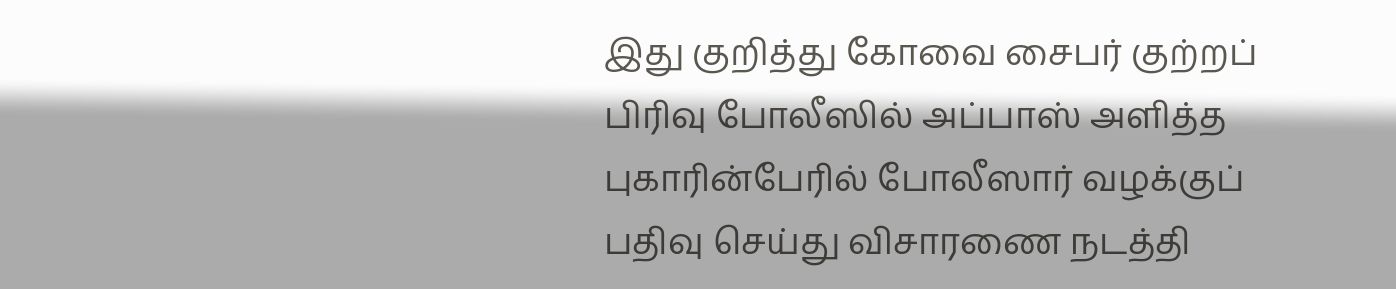இது குறித்து கோவை சைபர் குற்றப் பிரிவு போலீஸில் அப்பாஸ் அளித்த புகாரின்பேரில் போலீஸார் வழக்குப் பதிவு செய்து விசாரணை நடத்தி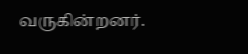வருகின்றனர்.